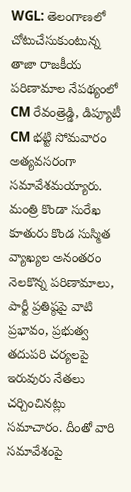WGL: తెలంగాణలో చోటుచేసుకుంటున్న తాజా రాజకీయ పరిణామాల నేపథ్యంలో CM రేవంత్రెడ్డి, డిప్యూటీ CM భట్టి సోమవారం అత్యవసరంగా సమావేశమయ్యారు. మంత్రి కొండా సురేఖ కూతురు కొండ సుస్మిత వ్యాఖ్యల అనంతరం నెలకొన్న పరిణామాలు, పార్టీ ప్రతిష్ఠపై వాటి ప్రభావం, ప్రభుత్వ తదుపరి చర్యలపై ఇరువురు నేతలు చర్చించినట్లు సమాచారం. దీంతో వారి సమావేశంపై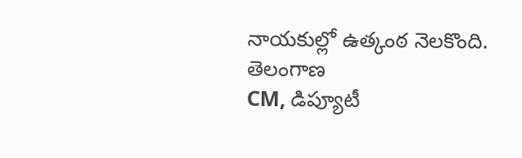నాయకుల్లో ఉత్కంఠ నెలకొంది.
తెలంగాణ
CM, డిప్యూటీ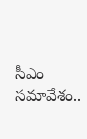సీఎం సమావేశం..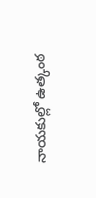నాయకుల్లో ఉత్కంఠ